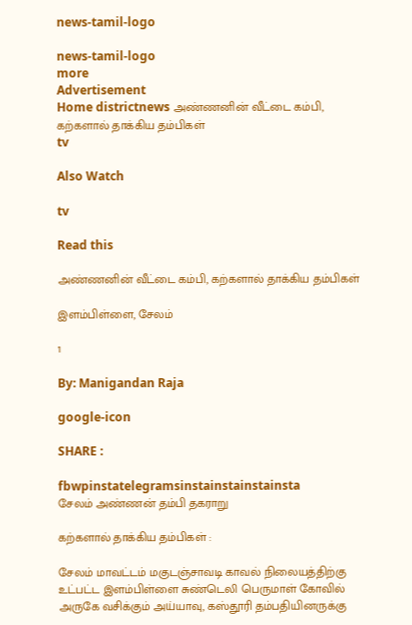news-tamil-logo

news-tamil-logo
more
Advertisement
Home districtnews அண்ணனின் வீட்டை கம்பி, கற்களால் தாக்கிய தம்பிகள்
tv

Also Watch

tv

Read this

அண்ணனின் வீட்டை கம்பி, கற்களால் தாக்கிய தம்பிகள்

இளம்பிள்ளை, சேலம்

1

By: Manigandan Raja

google-icon

SHARE :

fbwpinstatelegramsinstainstainstainsta
சேலம் அண்ணன் தம்பி தகராறு

கற்களால் தாக்கிய தம்பிகள் :

சேலம் மாவட்டம் மகுடஞ்சாவடி காவல் நிலையத்திற்கு உட்பட்ட இளம்பிள்ளை சுண்டெலி பெருமாள் கோவில் அருகே வசிக்கும் அய்யாவு, கஸ்தூரி தம்பதியினருக்கு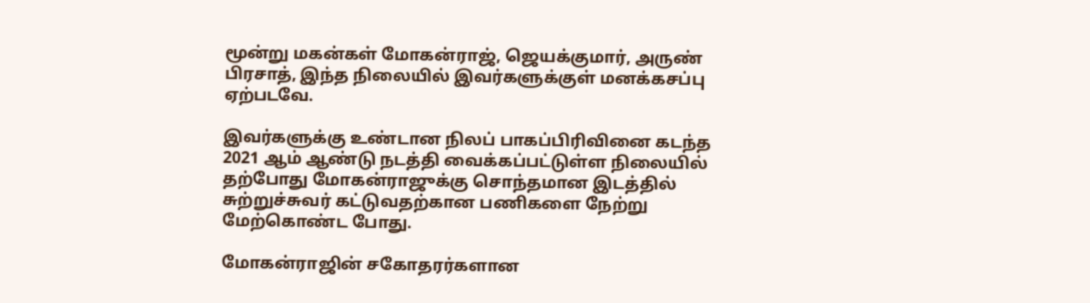மூன்று மகன்கள் மோகன்ராஜ், ஜெயக்குமார், அருண் பிரசாத், இந்த நிலையில் இவர்களுக்குள் மனக்கசப்பு ஏற்படவே.

இவர்களுக்கு உண்டான நிலப் பாகப்பிரிவினை கடந்த 2021 ஆம் ஆண்டு நடத்தி வைக்கப்பட்டுள்ள நிலையில் தற்போது மோகன்ராஜுக்கு சொந்தமான இடத்தில் சுற்றுச்சுவர் கட்டுவதற்கான பணிகளை நேற்று மேற்கொண்ட போது.

மோகன்ராஜின் சகோதரர்களான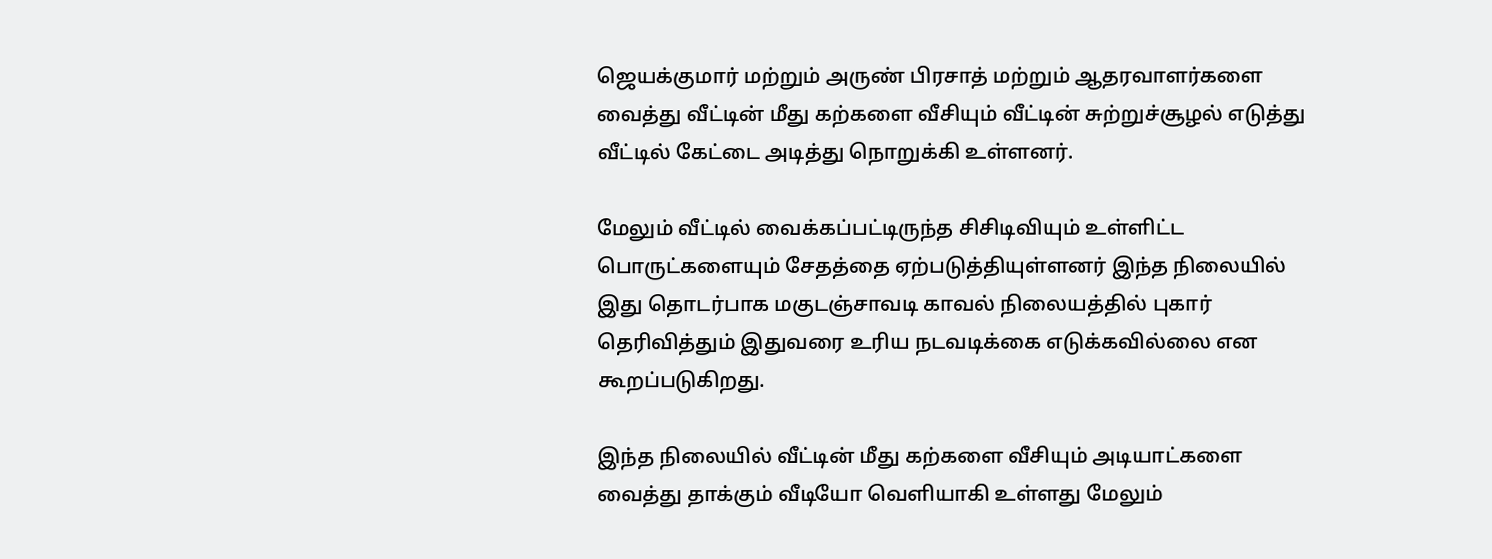ஜெயக்குமார் மற்றும் அருண் பிரசாத் மற்றும் ஆதரவாளர்களை வைத்து வீட்டின் மீது கற்களை வீசியும் வீட்டின் சுற்றுச்சூழல் எடுத்து வீட்டில் கேட்டை அடித்து நொறுக்கி உள்ளனர்.

மேலும் வீட்டில் வைக்கப்பட்டிருந்த சிசிடிவியும் உள்ளிட்ட பொருட்களையும் சேதத்தை ஏற்படுத்தியுள்ளனர் இந்த நிலையில் இது தொடர்பாக மகுடஞ்சாவடி காவல் நிலையத்தில் புகார் தெரிவித்தும் இதுவரை உரிய நடவடிக்கை எடுக்கவில்லை என கூறப்படுகிறது.

இந்த நிலையில் வீட்டின் மீது கற்களை வீசியும் அடியாட்களை வைத்து தாக்கும் வீடியோ வெளியாகி உள்ளது மேலும்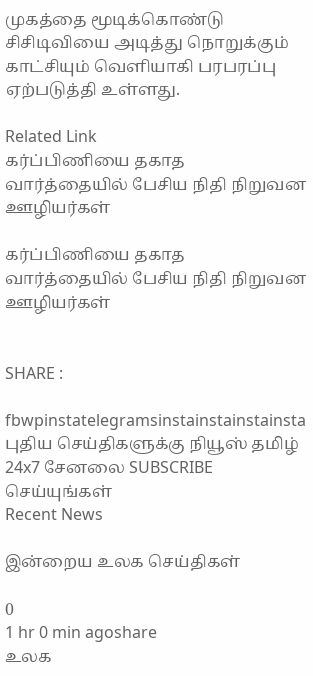முகத்தை மூடிக்கொண்டு சிசிடிவியை அடித்து நொறுக்கும் காட்சியும் வெளியாகி பரபரப்பு ஏற்படுத்தி உள்ளது.

Related Link
கர்ப்பிணியை தகாத வார்த்தையில் பேசிய நிதி நிறுவன ஊழியர்கள்

கர்ப்பிணியை தகாத வார்த்தையில் பேசிய நிதி நிறுவன ஊழியர்கள்


SHARE :

fbwpinstatelegramsinstainstainstainsta
புதிய செய்திகளுக்கு நியூஸ் தமிழ் 24x7 சேனலை SUBSCRIBE செய்யுங்கள்
Recent News

இன்றைய உலக செய்திகள்

0
1 hr 0 min agoshare
உலக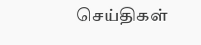செய்திகள்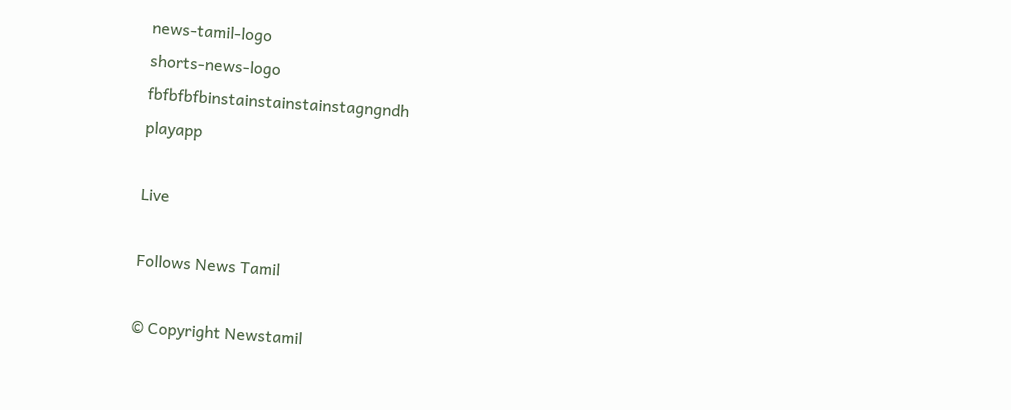news-tamil-logo
shorts-news-logo
fbfbfbfbinstainstainstainstagngndh
playapp

Live

Follows News Tamil

© Copyright Newstamil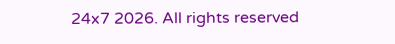24x7 2026. All rights reserved